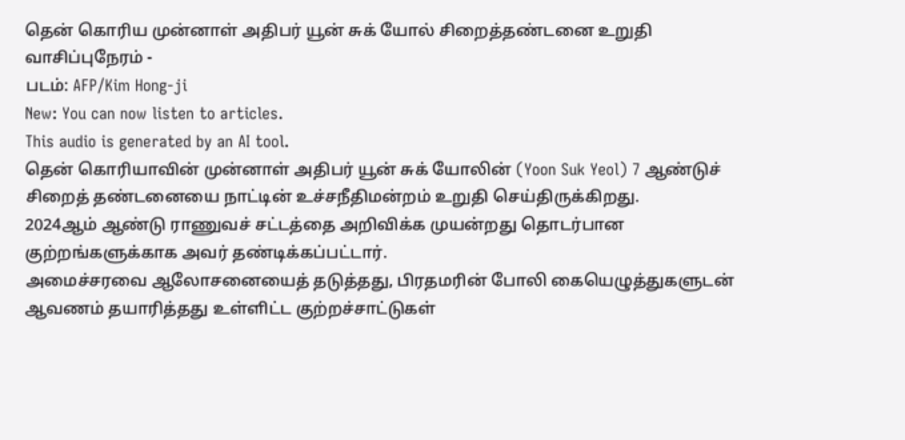தென் கொரிய முன்னாள் அதிபர் யூன் சுக் யோல் சிறைத்தண்டனை உறுதி
வாசிப்புநேரம் -
படம்: AFP/Kim Hong-ji
New: You can now listen to articles.
This audio is generated by an AI tool.
தென் கொரியாவின் முன்னாள் அதிபர் யூன் சுக் யோலின் (Yoon Suk Yeol) 7 ஆண்டுச் சிறைத் தண்டனையை நாட்டின் உச்சநீதிமன்றம் உறுதி செய்திருக்கிறது.
2024ஆம் ஆண்டு ராணுவச் சட்டத்தை அறிவிக்க முயன்றது தொடர்பான குற்றங்களுக்காக அவர் தண்டிக்கப்பட்டார்.
அமைச்சரவை ஆலோசனையைத் தடுத்தது, பிரதமரின் போலி கையெழுத்துகளுடன் ஆவணம் தயாரித்தது உள்ளிட்ட குற்றச்சாட்டுகள்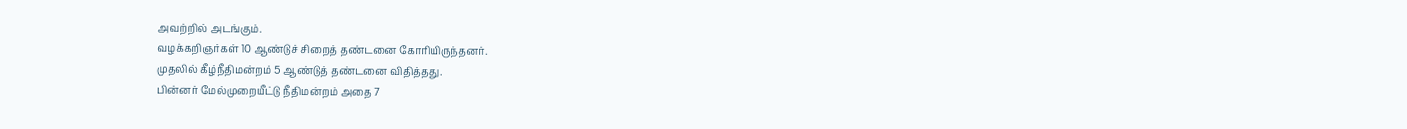அவற்றில் அடங்கும்.
வழக்கறிஞர்கள் 10 ஆண்டுச் சிறைத் தண்டனை கோரியிருந்தனர்.
முதலில் கீழ்நீதிமன்றம் 5 ஆண்டுத் தண்டனை விதித்தது.
பின்னர் மேல்முறையீட்டு நீதிமன்றம் அதை 7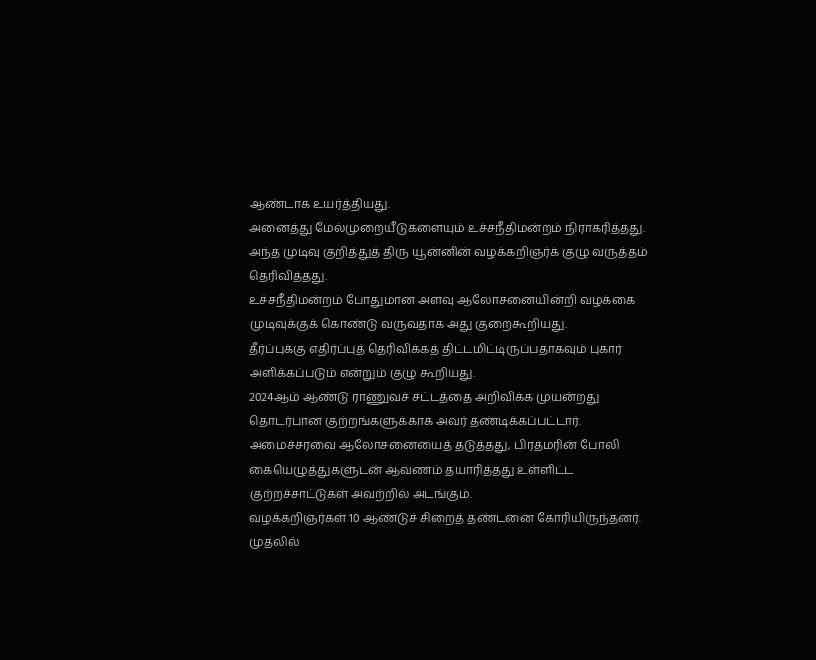ஆண்டாக உயர்த்தியது.
அனைத்து மேல்முறையீடுகளையும் உச்சநீதிமன்றம் நிராகரித்தது.
அந்த முடிவு குறித்துத் திரு யூன்னின் வழக்கறிஞர்க் குழு வருத்தம் தெரிவித்தது.
உச்சநீதிமன்றம் போதுமான அளவு ஆலோசனையின்றி வழக்கை முடிவுக்குக் கொண்டு வருவதாக அது குறைகூறியது.
தீர்ப்புக்கு எதிர்ப்புத் தெரிவிக்கத் திட்டமிட்டிருப்பதாகவும் புகார் அளிக்கப்படும் என்றும் குழு கூறியது.
2024ஆம் ஆண்டு ராணுவச் சட்டத்தை அறிவிக்க முயன்றது தொடர்பான குற்றங்களுக்காக அவர் தண்டிக்கப்பட்டார்.
அமைச்சரவை ஆலோசனையைத் தடுத்தது, பிரதமரின் போலி கையெழுத்துகளுடன் ஆவணம் தயாரித்தது உள்ளிட்ட குற்றச்சாட்டுகள் அவற்றில் அடங்கும்.
வழக்கறிஞர்கள் 10 ஆண்டுச் சிறைத் தண்டனை கோரியிருந்தனர்.
முதலில்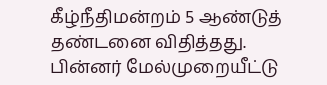கீழ்நீதிமன்றம் 5 ஆண்டுத் தண்டனை விதித்தது.
பின்னர் மேல்முறையீட்டு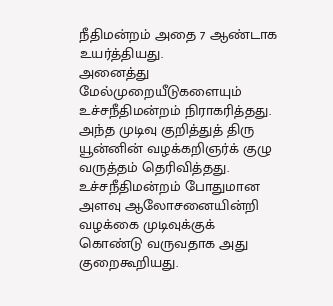நீதிமன்றம் அதை 7 ஆண்டாக உயர்த்தியது.
அனைத்து மேல்முறையீடுகளையும் உச்சநீதிமன்றம் நிராகரித்தது.
அந்த முடிவு குறித்துத் திரு யூன்னின் வழக்கறிஞர்க் குழு வருத்தம் தெரிவித்தது.
உச்சநீதிமன்றம் போதுமான அளவு ஆலோசனையின்றி வழக்கை முடிவுக்குக் கொண்டு வருவதாக அது குறைகூறியது.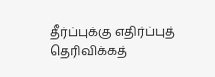தீர்ப்புக்கு எதிர்ப்புத் தெரிவிக்கத்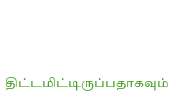திட்டமிட்டிருப்பதாகவும்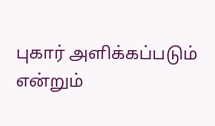புகார் அளிக்கப்படும் என்றும்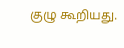குழு கூறியது.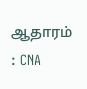ஆதாரம் : CNA